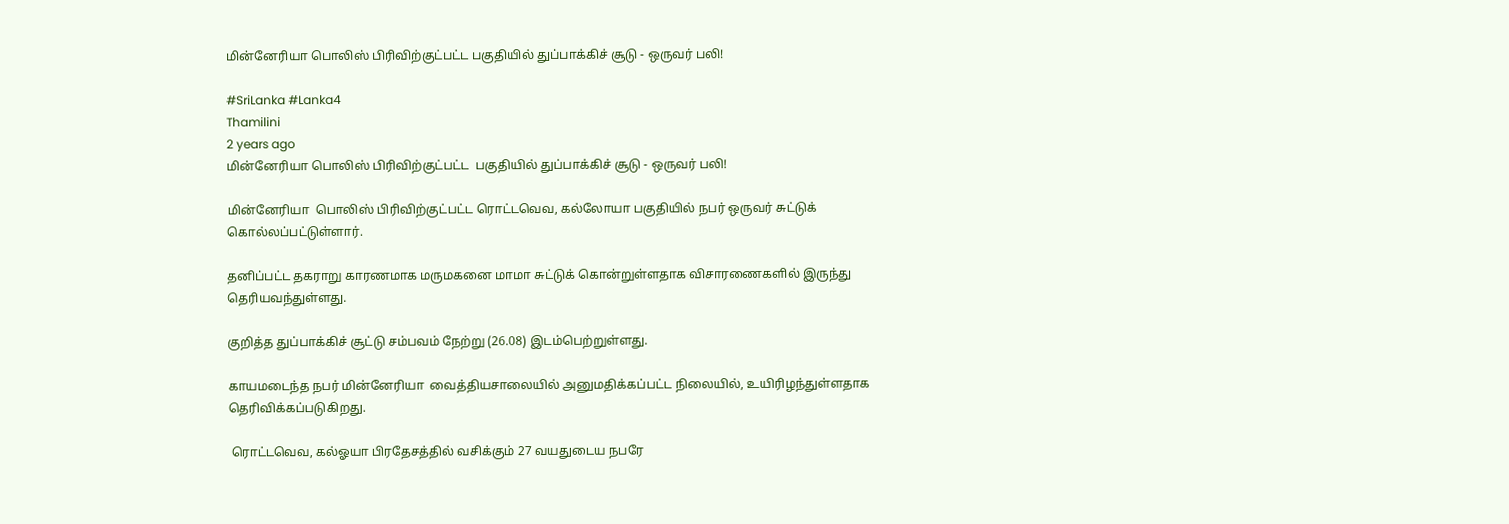மின்னேரியா பொலிஸ் பிரிவிற்குட்பட்ட பகுதியில் துப்பாக்கிச் சூடு - ஒருவர் பலி!

#SriLanka #Lanka4
Thamilini
2 years ago
மின்னேரியா பொலிஸ் பிரிவிற்குட்பட்ட  பகுதியில் துப்பாக்கிச் சூடு - ஒருவர் பலி!

மின்னேரியா  பொலிஸ் பிரிவிற்குட்பட்ட ரொட்டவெவ, கல்லோயா பகுதியில் நபர் ஒருவர் சுட்டுக் கொல்லப்பட்டுள்ளார்.

தனிப்பட்ட தகராறு காரணமாக மருமகனை மாமா சுட்டுக் கொன்றுள்ளதாக விசாரணைகளில் இருந்து தெரியவந்துள்ளது.

குறித்த துப்பாக்கிச் சூட்டு சம்பவம் நேற்று (26.08) இடம்பெற்றுள்ளது.

காயமடைந்த நபர் மின்னேரியா  வைத்தியசாலையில் அனுமதிக்கப்பட்ட நிலையில், உயிரிழந்துள்ளதாக தெரிவிக்கப்படுகிறது.

 ரொட்டவெவ, கல்ஓயா பிரதேசத்தில் வசிக்கும் 27 வயதுடைய நபரே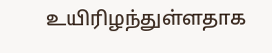உயிரிழந்துள்ளதாக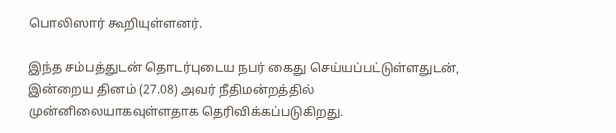பொலிஸார் கூறியுள்ளனர்.

இந்த சம்பத்துடன் தொடர்புடைய நபர் கைது செய்யப்பட்டுள்ளதுடன், இன்றைய தினம் (27.08) அவர் நீதிமன்றத்தில் முன்னிலையாகவுள்ளதாக தெரிவிக்கப்படுகிறது.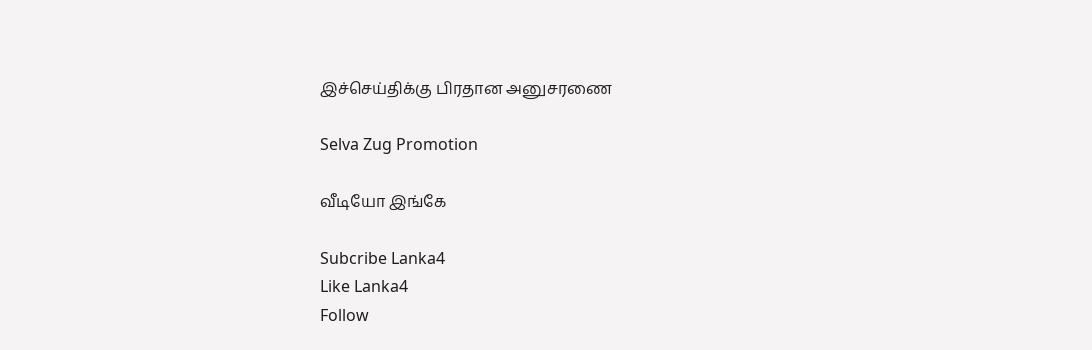இச்செய்திக்கு பிரதான அனுசரணை

Selva Zug Promotion

வீடியோ இங்கே

Subcribe Lanka4
Like Lanka4
Follow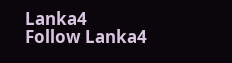Lanka4
Follow Lanka4